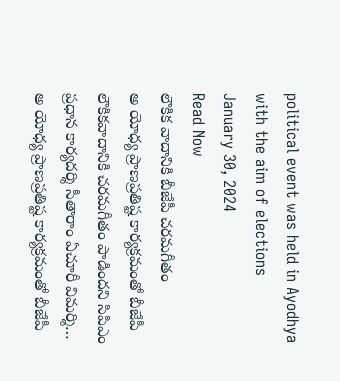political event was held in Ayodhya with the aim of elections
January 30, 2024
Read Now
లౌకిక వాదానికి బీజేపీ చరమగీతం
అ యోధ్య ప్రాణప్రతిష్ట కార్యక్రమంతో బీజేపీ లౌకికవాదానికి చరమగీతం పాడిందని సిపిఎం ప్రధాన కార్యదర్శి సీతారాం ఏచూరీ విమర్శి…
అ యోధ్య ప్రాణప్రతిష్ట కార్యక్రమంతో బీజేపీ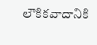లౌకికవాదానికి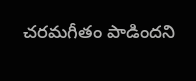చరమగీతం పాడిందని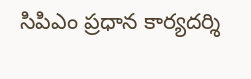సిపిఎం ప్రధాన కార్యదర్శి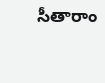సీతారాం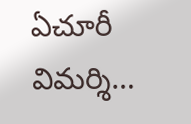ఏచూరీ విమర్శి…